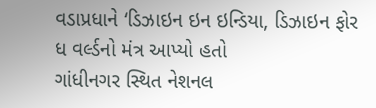વડાપ્રધાને ‘ડિઝાઇન ઇન ઇન્ડિયા, ડિઝાઇન ફોર ધ વર્લ્ડનો મંત્ર આપ્યો હતો
ગાંધીનગર સ્થિત નેશનલ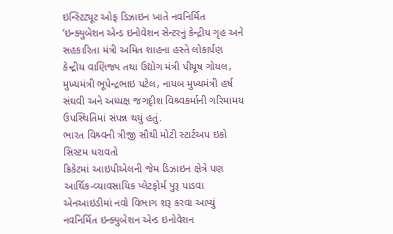ઇન્સ્ટિટ્યૂટ ઓફ ડિઝાઇન ખાતે નવનિર્મિત ‘ઇન્ક્યુબેશન એન્ડ ઇનોવેશન સેન્ટરનું કેન્દ્રીય ગૃહ અને સહકારિતા મંત્રી અમિત શાહના હસ્તે લોકાર્પણ કેન્દ્રીય વાણિજ્ય તથા ઉદ્યોગ મંત્રી પીયૂષ ગોયલ, મુખ્યમંત્રી ભૂપેન્દ્રભાઇ પટેલ, નાયબ મુખ્યમંત્રી હર્ષ સંઘવી અને અધ્યક્ષ જગદૃીશ વિશ્ર્વકર્માની ગરિમામય ઉપસ્થિતિમાં સંપન્ન થયું હતું.
ભારત વિશ્ર્વની ત્રીજી સૌથી મોટી સ્ટાર્ટઅપ ઇકો સિસ્ટમ ધરાવતો
ક્રિકેટમાં આઇપીએલની જેમ ડિઝાઇન ક્ષેત્રે પણ આર્થિક-વ્યાવસાયિક પ્લેટફોર્મ પુરૂ પાડવા એનઆઇડીમાં નવો વિભાગ શરૂ કરવા આપ્યું
નવનિર્મિત ઇન્ક્યુબેશન એન્ડ ઇનોવેશન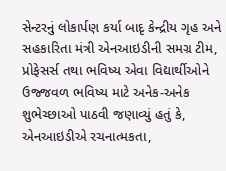સેન્ટરનું લોકાર્પણ કર્યા બાદૃ કેન્દ્રીય ગૃહ અને સહકારિતા મંત્રી એનઆઇડીની સમગ્ર ટીમ, પ્રોફેસર્સ તથા ભવિષ્ય એવા વિદ્યાર્થીઓને ઉજ્જવળ ભવિષ્ય માટે અનેક-અનેક શુભેચ્છાઓ પાઠવી જણાવ્યું હતું કે, એનઆઇડીએ રચનાત્મકતા,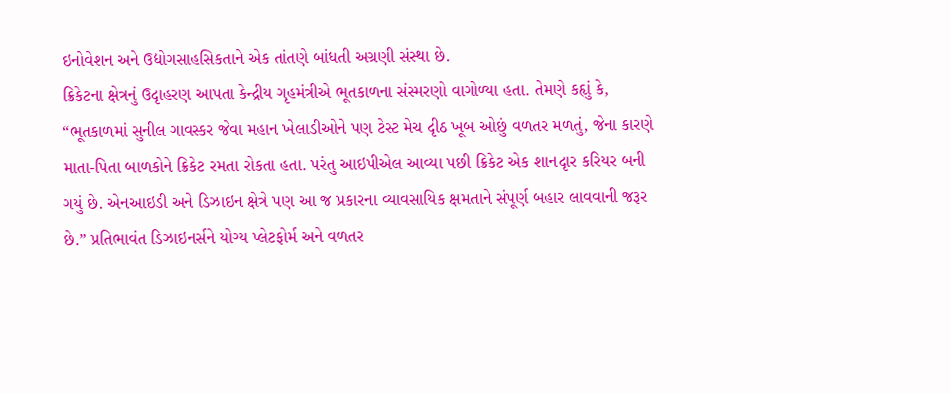ઇનોવેશન અને ઉદ્યોગસાહસિકતાને એક તાંતણે બાંધતી અગ્રણી સંસ્થા છે.
ક્રિકેટના ક્ષેત્રનું ઉદૃાહરણ આપતા કેન્દ્રીય ગૃહમંત્રીએ ભૂતકાળના સંસ્મરણો વાગોળ્યા હતા. તેમણે કહૃાું કે, “ભૂતકાળમાં સુનીલ ગાવસ્કર જેવા મહાન ખેલાડીઓને પણ ટેસ્ટ મેચ દૃીઠ ખૂબ ઓછું વળતર મળતું, જેના કારણે માતા-પિતા બાળકોને ક્રિકેટ રમતા રોકતા હતા. પરંતુ આઇપીએલ આવ્યા પછી ક્રિકેટ એક શાનદૃાર કરિયર બની ગયું છે. એનઆઇડી અને ડિઝાઇન ક્ષેત્રે પણ આ જ પ્રકારના વ્યાવસાયિક ક્ષમતાને સંપૂર્ણ બહાર લાવવાની જરૂર છે.” પ્રતિભાવંત ડિઝાઇનર્સને યોગ્ય પ્લેટફોર્મ અને વળતર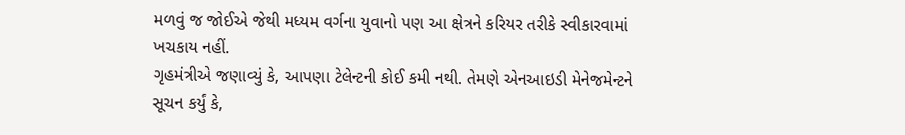મળવું જ જોઈએ જેથી મધ્યમ વર્ગના યુવાનો પણ આ ક્ષેત્રને કરિયર તરીકે સ્વીકારવામાં ખચકાય નહીં.
ગૃહમંત્રીએ જણાવ્યું કે, આપણા ટેલેન્ટની કોઈ કમી નથી. તેમણે એનઆઇડી મેનેજમેન્ટને સૂચન કર્યું કે,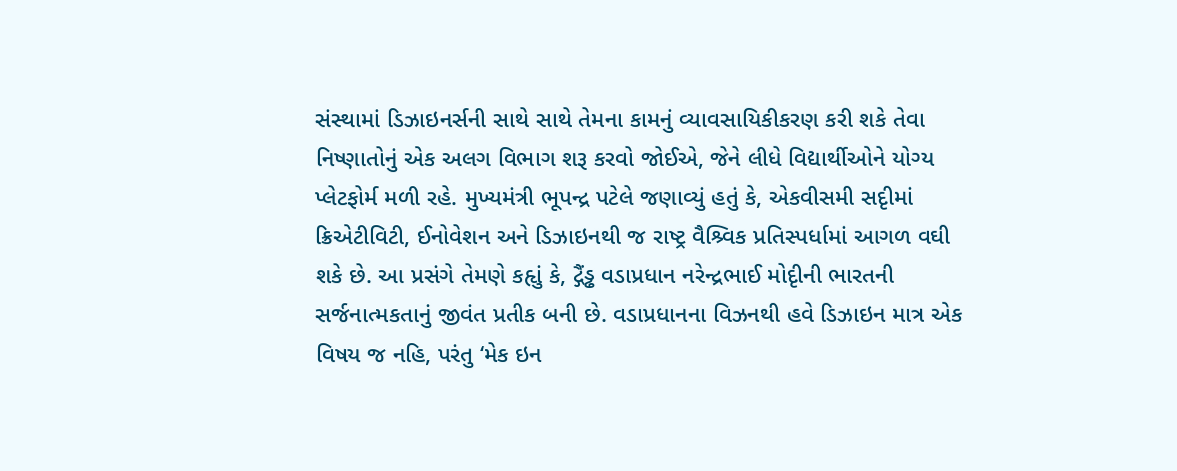સંસ્થામાં ડિઝાઇનર્સની સાથે સાથે તેમના કામનું વ્યાવસાયિકીકરણ કરી શકે તેવા નિષ્ણાતોનું એક અલગ વિભાગ શરૂ કરવો જોઈએ, જેને લીધે વિદ્યાર્થીઓને યોગ્ય પ્લેટફોર્મ મળી રહે. મુખ્યમંત્રી ભૂપન્દ્ર પટેલે જણાવ્યું હતું કે, એકવીસમી સદૃીમાં ક્રિએટીવિટી, ઈનોવેશન અને ડિઝાઇનથી જ રાષ્ટ્ર વૈશ્ર્વિક પ્રતિસ્પર્ધામાં આગળ વઘી શકે છે. આ પ્રસંગે તેમણે કહૃાું કે, દ્ગૈંડ્ઢ વડાપ્રધાન નરેન્દ્રભાઈ મોદૃીની ભારતની સર્જનાત્મકતાનું જીવંત પ્રતીક બની છે. વડાપ્રધાનના વિઝનથી હવે ડિઝાઇન માત્ર એક વિષય જ નહિ, પરંતુ ‘મેક ઇન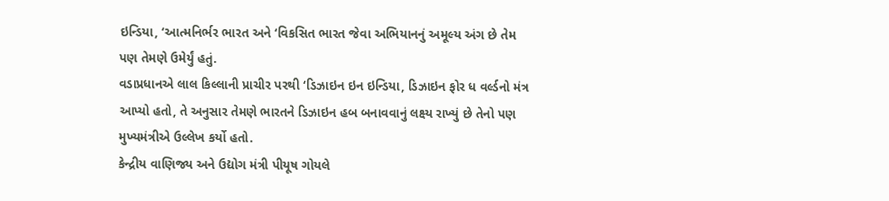ઇન્ડિયા, ‘આત્મનિર્ભર ભારત અને ‘વિકસિત ભારત જેવા અભિયાનનું અમૂલ્ય અંગ છે તેમ પણ તેમણે ઉમેર્યું હતું.
વડાપ્રધાનએ લાલ કિલ્લાની પ્રાચીર પરથી ‘ડિઝાઇન ઇન ઇન્ડિયા, ડિઝાઇન ફોર ધ વર્લ્ડનો મંત્ર આપ્યો હતો, તે અનુસાર તેમણે ભારતને ડિઝાઇન હબ બનાવવાનું લક્ષ્ય રાખ્યું છે તેનો પણ મુખ્યમંત્રીએ ઉલ્લેખ કર્યો હતો.
કેન્દ્રીય વાણિજ્ય અને ઉદ્યોગ મંત્રી પીયૂષ ગોયલે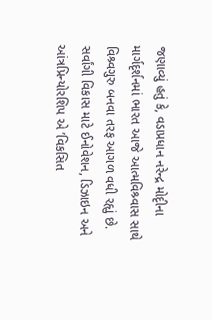જણાવ્યું હતું કે, વડાપ્રધાન નરેન્દ્ર મોદૃીના માર્ગદૃર્શનમાં ભારત આજે આત્મવિશ્ર્વાસ સાથે વિશ્ર્વગુરુ બનવા તરફ આગળ વધી રહૃાું છે. સર્વાંગી વિકાસ માટે ઈનોવેશન, ડિઝાઇન અને આંત્રપ્રિન્યોરશિપ એ ’વિકસિત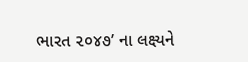ભારત ૨૦૪૭’ ના લક્ષ્યને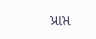પ્રાપ્ત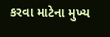કરવા માટેના મુખ્ય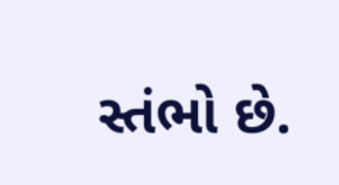સ્તંભો છે.